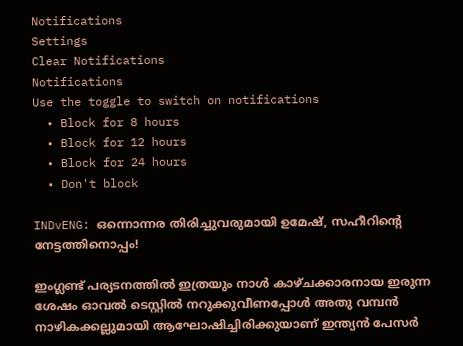Notifications
Settings
Clear Notifications
Notifications
Use the toggle to switch on notifications
  • Block for 8 hours
  • Block for 12 hours
  • Block for 24 hours
  • Don't block

INDvENG: ഒന്നൊന്നര തിരിച്ചുവരുമായി ഉമേഷ്, സഹീറിന്റെ നേട്ടത്തിനൊപ്പം!

ഇംഗ്ലണ്ട് പര്യടനത്തില്‍ ഇത്രയും നാള്‍ കാഴ്ചക്കാരനായ ഇരുന്ന ശേഷം ഓവല്‍ ടെസ്റ്റില്‍ നറുക്കുവീണപ്പോള്‍ അതു വമ്പന്‍ നാഴികക്കല്ലുമായി ആഘോഷിച്ചിരിക്കുയാണ് ഇന്ത്യന്‍ പേസര്‍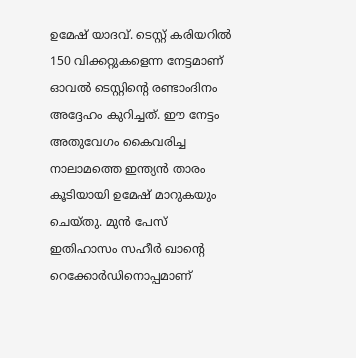ഉമേഷ് യാദവ്. ടെസ്റ്റ് കരിയറില്‍ 150 വിക്കറ്റുകളെന്ന നേട്ടമാണ് ഓവല്‍ ടെസ്റ്റിന്റെ രണ്ടാംദിനം അദ്ദേഹം കുറിച്ചത്. ഈ നേട്ടം അതുവേഗം കൈവരിച്ച നാലാമത്തെ ഇന്ത്യന്‍ താരം കൂടിയായി ഉമേഷ് മാറുകയും ചെയ്തു. മുന്‍ പേസ് ഇതിഹാസം സഹീര്‍ ഖാന്റെ റെക്കോര്‍ഡിനൊപ്പമാണ്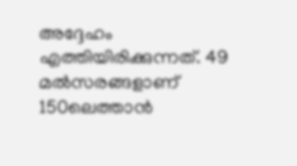അദ്ദേഹം എത്തിയിരിക്കുന്നത്. 49 മല്‍സരങ്ങളാണ് 150ലെത്താന്‍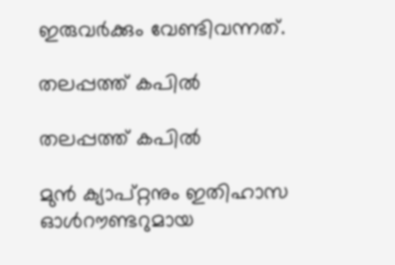ഇരുവര്‍ക്കും വേണ്ടിവന്നത്.

തലപ്പത്ത് കപില്‍

തലപ്പത്ത് കപില്‍

മുന്‍ ക്യാപ്റ്റനും ഇതിഹാസ ഓള്‍റൗണ്ടറുമായ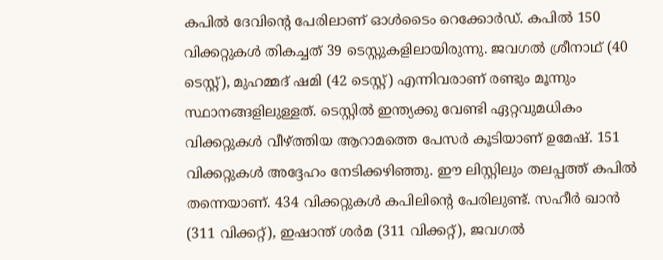കപില്‍ ദേവിന്റെ പേരിലാണ് ഓള്‍ടൈം റെക്കോര്‍ഡ്. കപില്‍ 150 വിക്കറ്റുകള്‍ തികച്ചത് 39 ടെസ്റ്റുകളിലായിരുന്നു. ജവഗല്‍ ശ്രീനാഥ് (40 ടെസ്റ്റ്), മുഹമ്മദ് ഷമി (42 ടെസ്റ്റ്) എന്നിവരാണ് രണ്ടും മൂന്നും സ്ഥാനങ്ങളിലുള്ളത്. ടെസ്റ്റില്‍ ഇന്ത്യക്കു വേണ്ടി ഏറ്റവുമധികം വിക്കറ്റുകള്‍ വീഴ്ത്തിയ ആറാമത്തെ പേസര്‍ കൂടിയാണ് ഉമേഷ്. 151 വിക്കറ്റുകള്‍ അദ്ദേഹം നേടിക്കഴിഞ്ഞു. ഈ ലിസ്റ്റിലും തലപ്പത്ത് കപില്‍ തന്നെയാണ്. 434 വിക്കറ്റുകള്‍ കപിലിന്റെ പേരിലുണ്ട്. സഹീര്‍ ഖാന്‍ (311 വിക്കറ്റ്), ഇഷാന്ത് ശര്‍മ (311 വിക്കറ്റ്), ജവഗല്‍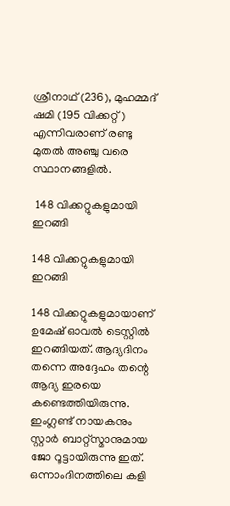ശ്രീനാഥ് (236), മുഹമ്മദ് ഷമി (195 വിക്കറ്റ്) എന്നിവരാണ് രണ്ടു മുതല്‍ അഞ്ചു വരെ സ്ഥാനങ്ങളില്‍.

 148 വിക്കറ്റുകളുമായി ഇറങ്ങി

148 വിക്കറ്റുകളുമായി ഇറങ്ങി

148 വിക്കറ്റുകളുമായാണ് ഉമേഷ് ഓവല്‍ ടെസ്റ്റില്‍ ഇറങ്ങിയത്. ആദ്യദിനം തന്നെ അദ്ദേഹം തന്റെ ആദ്യ ഇരയെ കണ്ടെത്തിയിരുന്നു. ഇംഗ്ലണ്ട് നായകനും സ്റ്റാര്‍ ബാറ്റ്‌സ്മാനുമായ ജോ റൂട്ടായിരുന്നു ഇത്. ഒന്നാംദിനത്തിലെ കളി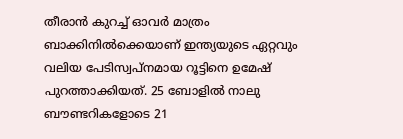തീരാന്‍ കുറച്ച് ഓവര്‍ മാത്രം ബാക്കിനില്‍ക്കെയാണ് ഇന്ത്യയുടെ ഏറ്റവും വലിയ പേടിസ്വപ്‌നമായ റൂട്ടിനെ ഉമേഷ് പുറത്താക്കിയത്. 25 ബോളില്‍ നാലു ബൗണ്ടറികളോടെ 21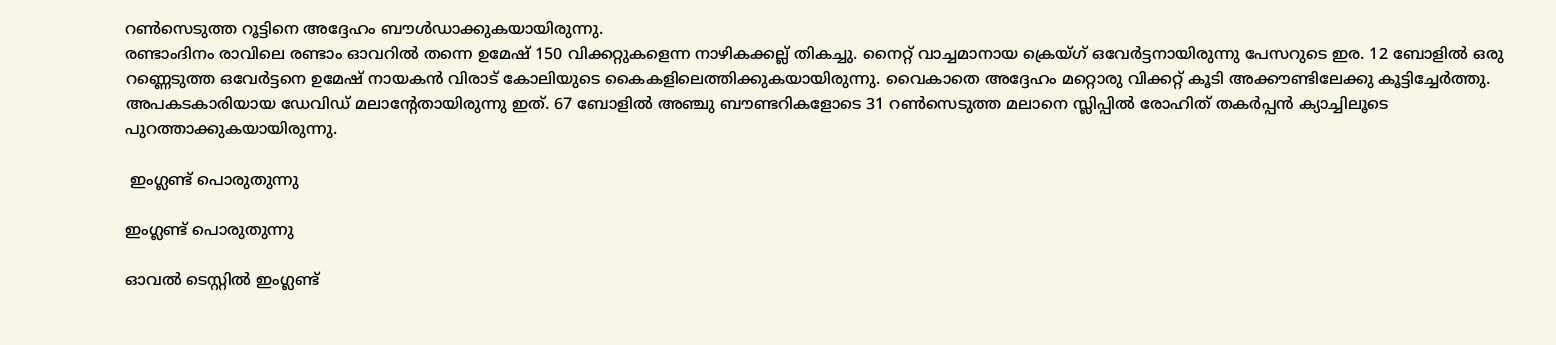റണ്‍സെടുത്ത റൂട്ടിനെ അദ്ദേഹം ബൗള്‍ഡാക്കുകയായിരുന്നു.
രണ്ടാംദിനം രാവിലെ രണ്ടാം ഓവറില്‍ തന്നെ ഉമേഷ് 150 വിക്കറ്റുകളെന്ന നാഴികക്കല്ല് തികച്ചു. നൈറ്റ് വാച്ചമാനായ ക്രെയ്ഗ് ഒവേര്‍ട്ടനായിരുന്നു പേസറുടെ ഇര. 12 ബോളില്‍ ഒരു റണ്ണെടുത്ത ഒവേര്‍ട്ടനെ ഉമേഷ് നായകന്‍ വിരാട് കോലിയുടെ കൈകളിലെത്തിക്കുകയായിരുന്നു. വൈകാതെ അദ്ദേഹം മറ്റൊരു വിക്കറ്റ് കൂടി അക്കൗണ്ടിലേക്കു കൂട്ടിച്ചേര്‍ത്തു. അപകടകാരിയായ ഡേവിഡ് മലാന്റേതായിരുന്നു ഇത്. 67 ബോളില്‍ അഞ്ചു ബൗണ്ടറികളോടെ 31 റണ്‍സെടുത്ത മലാനെ സ്ലിപ്പില്‍ രോഹിത് തകര്‍പ്പന്‍ ക്യാച്ചിലൂടെ പുറത്താക്കുകയായിരുന്നു.

 ഇംഗ്ലണ്ട് പൊരുതുന്നു

ഇംഗ്ലണ്ട് പൊരുതുന്നു

ഓവല്‍ ടെസ്റ്റില്‍ ഇംഗ്ലണ്ട്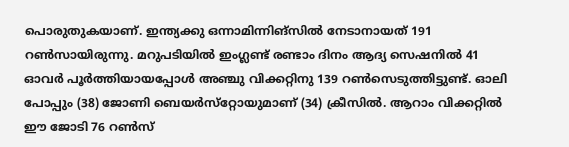പൊരുതുകയാണ്. ഇന്ത്യക്കു ഒന്നാമിന്നിങ്‌സില്‍ നേടാനായത് 191 റണ്‍സായിരുന്നു. മറുപടിയില്‍ ഇംഗ്ലണ്ട് രണ്ടാം ദിനം ആദ്യ സെഷനില്‍ 41 ഓവര്‍ പൂര്‍ത്തിയായപ്പോള്‍ അഞ്ചു വിക്കറ്റിനു 139 റണ്‍സെടുത്തിട്ടുണ്ട്. ഓലി പോപ്പും (38) ജോണി ബെയര്‍സ്‌റ്റോയുമാണ് (34) ക്രീസില്‍. ആറാം വിക്കറ്റില്‍ ഈ ജോടി 76 റണ്‍സ്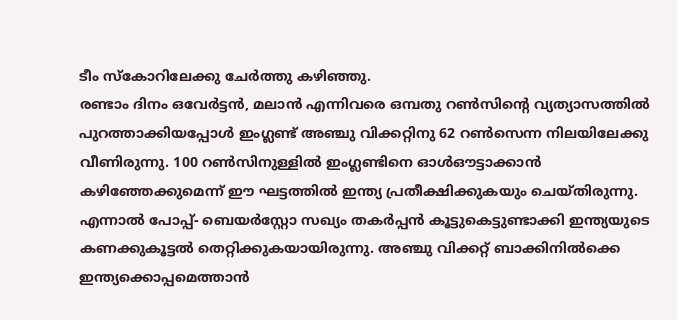ടീം സ്‌കോറിലേക്കു ചേര്‍ത്തു കഴിഞ്ഞു.
രണ്ടാം ദിനം ഒവേര്‍ട്ടന്‍, മലാന്‍ എന്നിവരെ ഒമ്പതു റണ്‍സിന്റെ വ്യത്യാസത്തില്‍ പുറത്താക്കിയപ്പോള്‍ ഇംഗ്ലണ്ട് അഞ്ചു വിക്കറ്റിനു 62 റണ്‍സെന്ന നിലയിലേക്കു വീണിരുന്നു. 100 റണ്‍സിനുള്ളില്‍ ഇംഗ്ലണ്ടിനെ ഓള്‍ഔട്ടാക്കാന്‍ കഴിഞ്ഞേക്കുമെന്ന് ഈ ഘട്ടത്തില്‍ ഇന്ത്യ പ്രതീക്ഷിക്കുകയും ചെയ്തിരുന്നു. എന്നാല്‍ പോപ്പ്- ബെയര്‍‌സ്റ്റോ സഖ്യം തകര്‍പ്പന്‍ കൂട്ടുകെട്ടുണ്ടാക്കി ഇന്ത്യയുടെ കണക്കുകൂട്ടല്‍ തെറ്റിക്കുകയായിരുന്നു. അഞ്ചു വിക്കറ്റ് ബാക്കിനില്‍ക്കെ ഇന്ത്യക്കൊപ്പമെത്താന്‍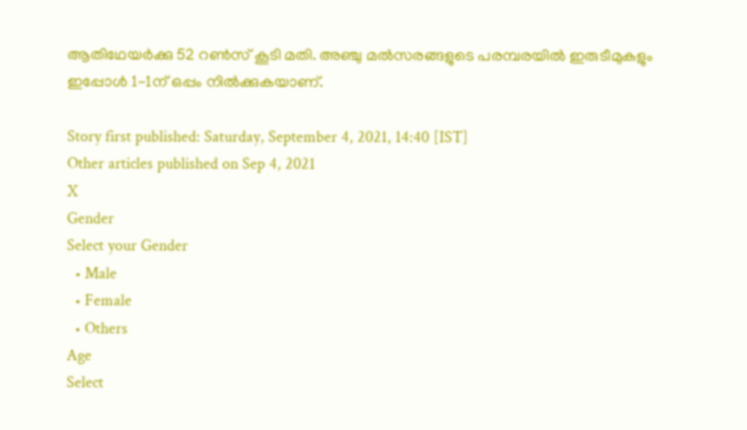ആതിഥേയര്‍ക്കു 52 റണ്‍സ് കൂടി മതി. അഞ്ചു മല്‍സരങ്ങളുടെ പരമ്പരയില്‍ ഇരുടീമുകളും ഇപ്പോള്‍ 1-1ന് ഒപ്പം നില്‍ക്കുകയാണ്.

Story first published: Saturday, September 4, 2021, 14:40 [IST]
Other articles published on Sep 4, 2021
X
Gender
Select your Gender
  • Male
  • Female
  • Others
Age
Select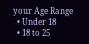your Age Range
  • Under 18
  • 18 to 25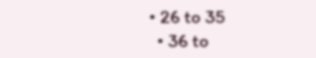• 26 to 35
  • 36 to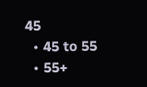45
  • 45 to 55
  • 55+